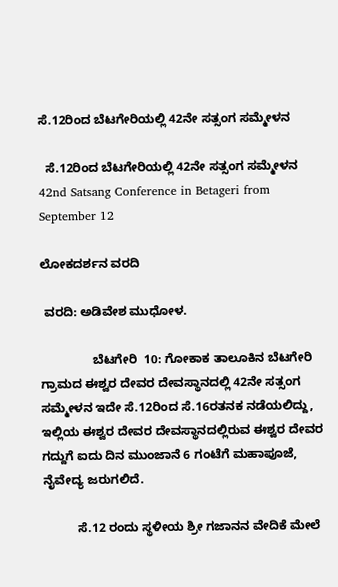ಸೆ.12ರಿಂದ ಬೆಟಗೇರಿಯಲ್ಲಿ 42ನೇ ಸತ್ಸಂಗ ಸಮ್ಮೇಳನ

  ಸೆ.12ರಿಂದ ಬೆಟಗೇರಿಯಲ್ಲಿ 42ನೇ ಸತ್ಸಂಗ ಸಮ್ಮೇಳನ 42nd Satsang Conference in Betageri from September 12

ಲೋಕದರ್ಶನ ವರದಿ

 ವರದಿ: ಅಡಿವೇಶ ಮುಧೋಳ.

               ಬೆಟಗೇರಿ  10: ಗೋಕಾಕ ತಾಲೂಕಿನ ಬೆಟಗೇರಿ ಗ್ರಾಮದ ಈಶ್ವರ ದೇವರ ದೇವಸ್ಥಾನದಲ್ಲಿ 42ನೇ ಸತ್ಸಂಗ ಸಮ್ಮೇಳನ ಇದೇ ಸೆ.12ರಿಂದ ಸೆ.16ರತನಕ ನಡೆಯಲಿದ್ದು, ಇಲ್ಲಿಯ ಈಶ್ವರ ದೇವರ ದೇವಸ್ಥಾನದಲ್ಲಿರುವ ಈಶ್ವರ ದೇವರ ಗದ್ದುಗೆ ಐದು ದಿನ ಮುಂಜಾನೆ 6 ಗಂಟೆಗೆ ಮಹಾಪೂಜೆ, ನೈವೇದ್ಯ ಜರುಗಲಿದೆ.

          ಸೆ.12 ರಂದು ಸ್ಥಳೀಯ ಶ್ರೀ ಗಜಾನನ ವೇದಿಕೆ ಮೇಲೆ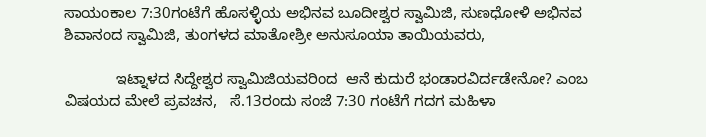ಸಾಯಂಕಾಲ 7:30ಗಂಟೆಗೆ ಹೊಸಳ್ಳಿಯ ಅಭಿನವ ಬೂದೀಶ್ವರ ಸ್ವಾಮಿಜಿ, ಸುಣಧೋಳಿ ಅಭಿನವ ಶಿವಾನಂದ ಸ್ವಾಮಿಜಿ, ತುಂಗಳದ ಮಾತೋಶ್ರೀ ಅನುಸೂಯಾ ತಾಯಿಯವರು,

            ಇಟ್ನಾಳದ ಸಿದ್ದೇಶ್ವರ ಸ್ವಾಮಿಜಿಯವರಿಂದ  ಆನೆ ಕುದುರೆ ಭಂಡಾರವಿರ್ದಡೇನೋ? ಎಂಬ ವಿಷಯದ ಮೇಲೆ ಪ್ರವಚನ,   ಸೆ.13ರಂದು ಸಂಜೆ 7:30 ಗಂಟೆಗೆ ಗದಗ ಮಹಿಳಾ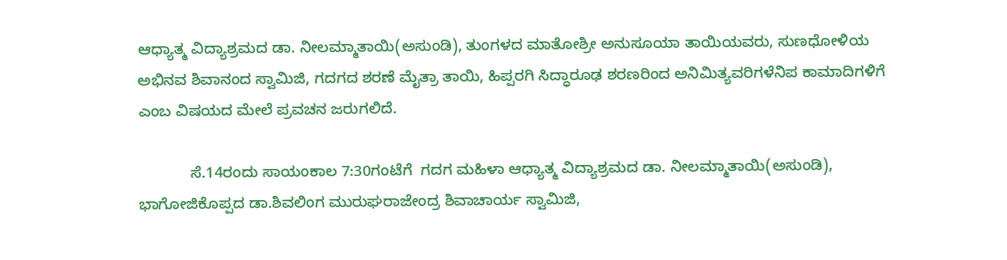ಆಧ್ಯಾತ್ಮ ವಿದ್ಯಾಶ್ರಮದ ಡಾ. ನೀಲಮ್ಮಾತಾಯಿ(ಅಸುಂಡಿ), ತುಂಗಳದ ಮಾತೋಶ್ರೀ ಅನುಸೂಯಾ ತಾಯಿಯವರು, ಸುಣಧೋಳಿಯ ಅಭಿನವ ಶಿವಾನಂದ ಸ್ವಾಮಿಜಿ, ಗದಗದ ಶರಣೆ ಮೈತ್ರಾ ತಾಯಿ, ಹಿಪ್ಪರಗಿ ಸಿದ್ಧಾರೂಢ ಶರಣರಿಂದ ಅನಿಮಿತ್ಯವರಿಗಳೆನಿಪ ಕಾಮಾದಿಗಳಿಗೆ ಎಂಬ ವಿಷಯದ ಮೇಲೆ ಪ್ರವಚನ ಜರುಗಲಿದೆ.

            ಸೆ.14ರಂದು ಸಾಯಂಕಾಲ 7:30ಗಂಟೆಗೆ  ಗದಗ ಮಹಿಳಾ ಆಧ್ಯಾತ್ಮ ವಿದ್ಯಾಶ್ರಮದ ಡಾ. ನೀಲಮ್ಮಾತಾಯಿ(ಅಸುಂಡಿ), ಭಾಗೋಜಿಕೊಪ್ಪದ ಡಾ.ಶಿವಲಿಂಗ ಮುರುಘರಾಜೇಂದ್ರ ಶಿವಾಚಾರ್ಯ ಸ್ವಾಮಿಜಿ,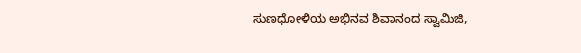ಸುಣಧೋಳಿಯ ಅಭಿನವ ಶಿವಾನಂದ ಸ್ವಾಮಿಜಿ,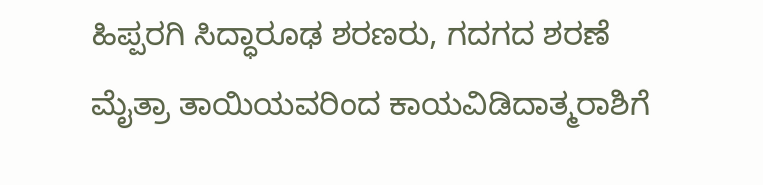ಹಿಪ್ಪರಗಿ ಸಿದ್ಧಾರೂಢ ಶರಣರು, ಗದಗದ ಶರಣೆ ಮೈತ್ರಾ ತಾಯಿಯವರಿಂದ ಕಾಯವಿಡಿದಾತ್ಮರಾಶಿಗೆ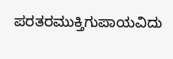ಪರತರಮುಕ್ತಿಗುಪಾಯವಿದು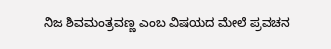ನಿಜ ಶಿವಮಂತ್ರವಣ್ಣ ಎಂಬ ವಿಷಯದ ಮೇಲೆ ಪ್ರವಚನ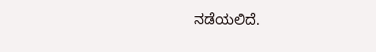ನಡೆಯಲಿದೆ.